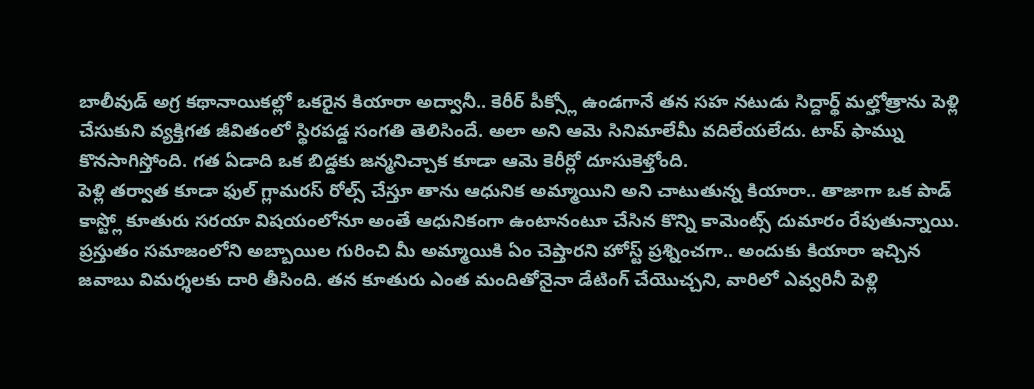బాలీవుడ్ అగ్ర కథానాయికల్లో ఒకరైన కియారా అద్వానీ.. కెరీర్ పీక్స్లో ఉండగానే తన సహ నటుడు సిద్దార్థ్ మల్హోత్రాను పెళ్లి చేసుకుని వ్యక్తిగత జీవితంలో స్థిరపడ్డ సంగతి తెలిసిందే. అలా అని ఆమె సినిమాలేమీ వదిలేయలేదు. టాప్ ఫామ్ను కొనసాగిస్తోంది. గత ఏడాది ఒక బిడ్డకు జన్మనిచ్చాక కూడా ఆమె కెరీర్లో దూసుకెళ్తోంది.
పెళ్లి తర్వాత కూడా ఫుల్ గ్లామరస్ రోల్స్ చేస్తూ తాను ఆధునిక అమ్మాయిని అని చాటుతున్న కియారా.. తాజాగా ఒక పాడ్ కాస్ట్లో కూతురు సరయా విషయంలోనూ అంతే ఆధునికంగా ఉంటానంటూ చేసిన కొన్ని కామెంట్స్ దుమారం రేపుతున్నాయి.
ప్రస్తుతం సమాజంలోని అబ్బాయిల గురించి మీ అమ్మాయికి ఏం చెప్తారని హోస్ట్ ప్రశ్నించగా.. అందుకు కియారా ఇచ్చిన జవాబు విమర్శలకు దారి తీసింది. తన కూతురు ఎంత మందితోనైనా డేటింగ్ చేయొచ్చని, వారిలో ఎవ్వరినీ పెళ్లి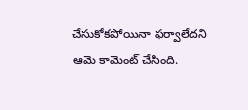చేసుకోకపోయినా ఫర్వాలేదని ఆమె కామెంట్ చేసింది.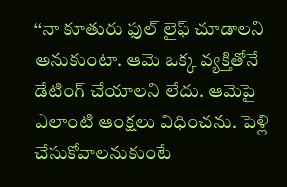‘‘నా కూతురు ఫుల్ లైఫ్ చూడాలని అనుకుంటా. ఆమె ఒక్క వ్యక్తితోనే డేటింగ్ చేయాలని లేదు. ఆమెపై ఎలాంటి ఆంక్షలు విధించను. పెళ్లి చేసుకోవాలనుకుంటే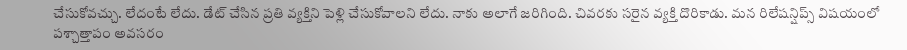చేసుకోవచ్చు. లేదంటే లేదు. డేట్ చేసిన ప్రతి వ్యక్తిని పెళ్లి చేసుకోవాలని లేదు. నాకు అలాగే జరిగింది. చివరకు సరైన వ్యక్తి దొరికాడు. మన రిలేషన్షిప్స్ విషయంలో పశ్చాత్తాపం అవసరం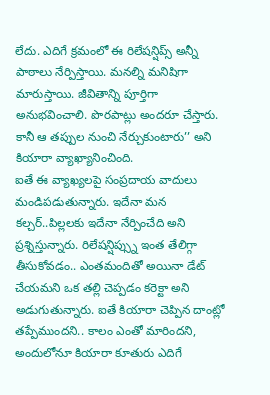లేదు. ఎదిగే క్రమంలో ఈ రిలేషన్షిప్స్ అన్నీ పాఠాలు నేర్పిస్తాయి. మనల్ని మనిషిగా మారుస్తాయి. జీవితాన్ని పూర్తిగా అనుభవించాలి. పొరపాట్లు అందరూ చేస్తారు. కానీ ఆ తప్పుల నుంచి నేర్చుకుంటారు’’ అని కియారా వ్యాఖ్యానించింది.
ఐతే ఈ వ్యాఖ్యలపై సంప్రదాయ వాదులు మండిపడుతున్నారు. ఇదేనా మన కల్చర్..పిల్లలకు ఇదేనా నేర్పించేది అని ప్రశ్నిస్తున్నారు. రిలేషన్షిప్స్ను ఇంత తేలిగ్గా తీసుకోవడం.. ఎంతమందితో అయినా డేట్ చేయమని ఒక తల్లి చెప్పడం కరెక్టా అని అడుగుతున్నారు. ఐతే కియారా చెప్పిన దాంట్లో తప్పేముందని.. కాలం ఎంతో మారిందని, అందులోనూ కియారా కూతురు ఎదిగే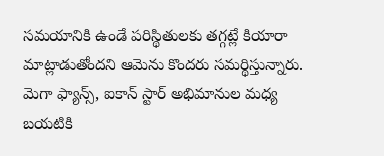సమయానికి ఉండే పరిస్థితులకు తగ్గట్లే కియారా మాట్లాడుతోందని ఆమెను కొందరు సమర్థిస్తున్నారు.
మెగా ఫ్యాన్స్, ఐకాన్ స్టార్ అభిమానుల మధ్య బయటికి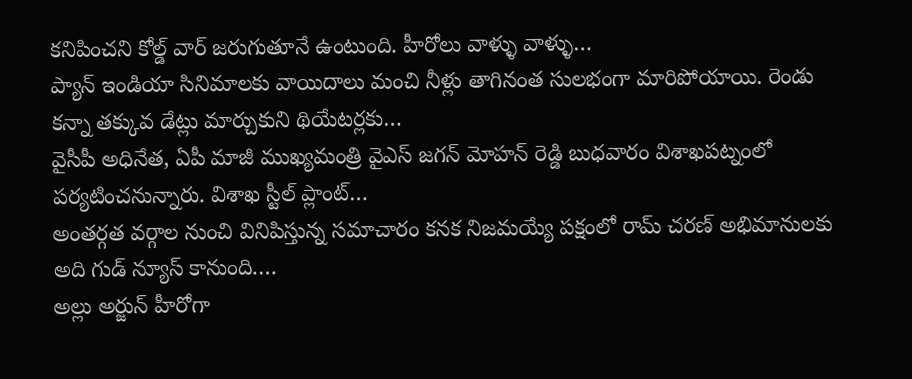కనిపించని కోల్డ్ వార్ జరుగుతూనే ఉంటుంది. హీరోలు వాళ్ళు వాళ్ళు…
ప్యాన్ ఇండియా సినిమాలకు వాయిదాలు మంచి నీళ్లు తాగినంత సులభంగా మారిపోయాయి. రెండు కన్నా తక్కువ డేట్లు మార్చుకుని థియేటర్లకు…
వైసీపీ అధినేత, ఏపీ మాజీ ముఖ్యమంత్రి వైఎస్ జగన్ మోహన్ రెడ్డి బుధవారం విశాఖపట్నంలో పర్యటించనున్నారు. విశాఖ స్టీల్ ప్లాంట్…
అంతర్గత వర్గాల నుంచి వినిపిస్తున్న సమాచారం కనక నిజమయ్యే పక్షంలో రామ్ చరణ్ అభిమానులకు అది గుడ్ న్యూస్ కానుంది.…
అల్లు అర్జున్ హీరోగా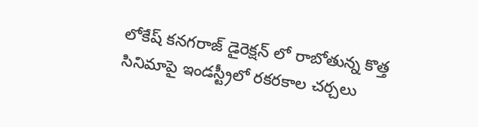లోకేష్ కనగరాజ్ డైరెక్షన్ లో రాబోతున్న కొత్త సినిమాపై ఇండస్ట్రీలో రకరకాల చర్చలు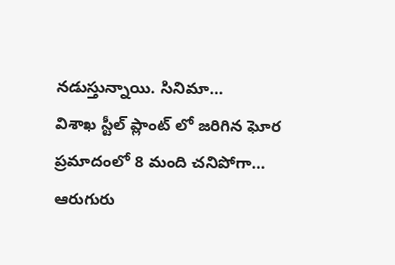నడుస్తున్నాయి. సినిమా…
విశాఖ స్టీల్ ప్లాంట్ లో జరిగిన ఘోర ప్రమాదంలో 8 మంది చనిపోగా… ఆరుగురు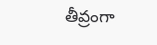తీవ్రంగా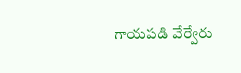గాయపడి వేర్వేరు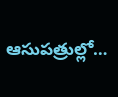ఆసుపత్రుల్లో…